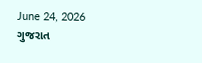June 24, 2026
ગુજરાત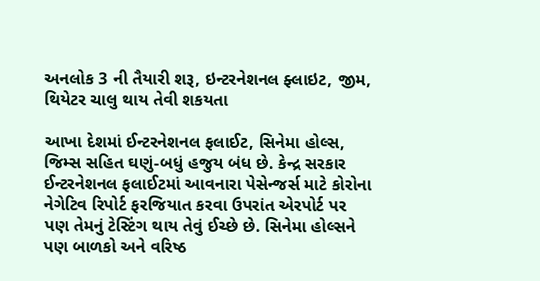અનલોક 3 ની તૈયારી શરૂ, ઇન્ટરનેશનલ ફ્લાઇટ, જીમ, થિયેટર ચાલુ થાય તેવી શકયતા

આખા દેશમાં ઈન્ટરનેશનલ ફલાઈટ, સિનેમા હોલ્સ, જિમ્સ સહિત ઘણું-બધું હજુય બંધ છે. કેન્દ્ર સરકાર ઈન્ટરનેશનલ ફલાઈટમાં આવનારા પેસેન્જર્સ માટે કોરોના નેગેટિવ રિપોર્ટ ફરજિયાત કરવા ઉપરાંત એરપોર્ટ પર પણ તેમનું ટેસ્ટિંગ થાય તેવું ઈચ્છે છે. સિનેમા હોલ્સને પણ બાળકો અને વરિષ્ઠ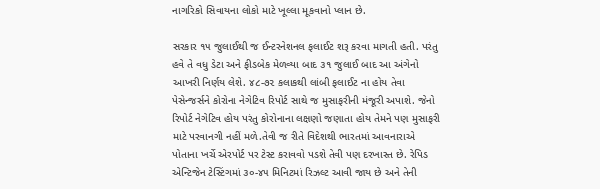નાગરિકો સિવાયના લોકો માટે ખૂલ્લા મૂકવાનો પ્લાન છે.

સરકાર ૧૫ જુલાઈથી જ ઈન્ટરનેશનલ ફલાઈટ શરૂ કરવા માગતી હતી. પરંતુ હવે તે વધુ ડેટા અને ફીડબેક મેળવ્યા બાદ ૩૧ જુલાઈ બાદ આ અંગેનો આખરી નિર્ણય લેશે. ૪૮-૭૨ કલાકથી લાંબી ફલાઈટ ના હોય તેવા પેસેન્જર્સને કોરોના નેગેટિવ રિપોર્ટ સાથે જ મુસાફરીની મંજૂરી અપાશે. જેનો રિપોર્ટ નેગેટિવ હોય પરંતુ કોરોનાના લક્ષણો જણાતા હોય તેમને પણ મુસાફરી માટે પરવાનગી નહીં મળે.તેવી જ રીતે વિદેશથી ભારતમાં આવનારાએ પોતાના ખર્ચે એરપોર્ટ પર ટેસ્ટ કરાવવો પડશે તેવી પણ દરખાસ્ત છે. રેપિડ એન્ટિજેન ટેસ્ટિંગમાં ૩૦-૪૫ મિનિટમાં રિઝલ્ટ આવી જાય છે અને તેની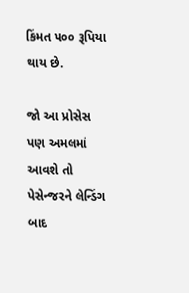કિંમત ૫૦૦ રૂપિયા થાય છે.

જો આ પ્રોસેસ પણ અમલમાં આવશે તો પેસેન્જરને લેન્ડિંગ બાદ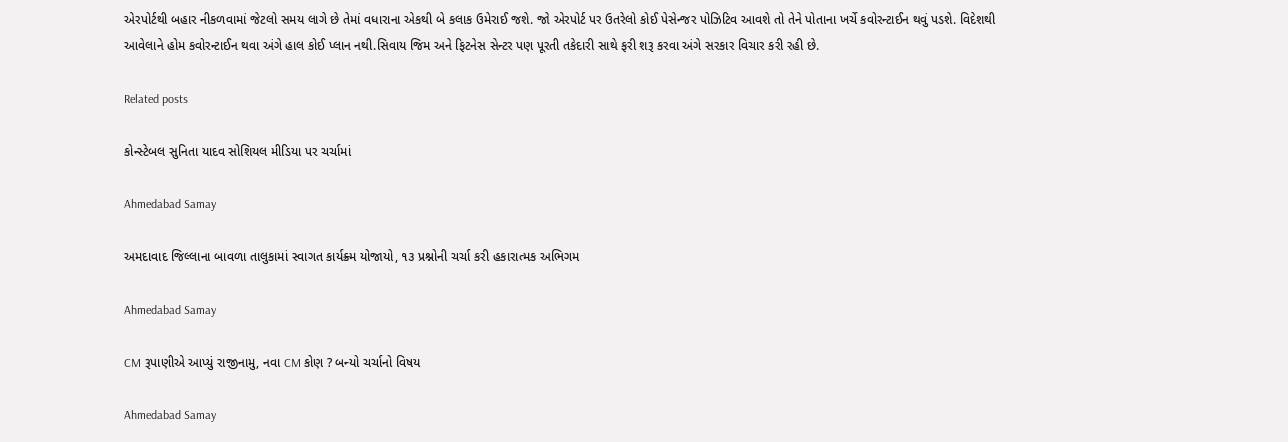એરપોર્ટથી બહાર નીકળવામાં જેટલો સમય લાગે છે તેમાં વધારાના એકથી બે કલાક ઉમેરાઈ જશે. જો એરપોર્ટ પર ઉતરેલો કોઈ પેસેન્જર પોઝિટિવ આવશે તો તેને પોતાના ખર્ચે કવોરન્ટાઈન થવું પડશે. વિદેશથી આવેલાને હોમ કવોરન્ટાઈન થવા અંગે હાલ કોઈ પ્લાન નથી.સિવાય જિમ અને ફિટનેસ સેન્ટર પણ પૂરતી તકેદારી સાથે ફરી શરૂ કરવા અંગે સરકાર વિચાર કરી રહી છે.

Related posts

કોન્સ્ટેબલ સુનિતા યાદવ સોશિયલ મીડિયા પર ચર્ચામાં

Ahmedabad Samay

અમદાવાદ જિલ્લાના બાવળા તાલુકામાં સ્વાગત કાર્યક્ર્મ યોજાયો, ૧૩ પ્રશ્નોની ચર્ચા કરી હકારાત્મક અભિગમ

Ahmedabad Samay

CM રૂપાણીએ આપ્યું રાજીનામુ, નવા CM કોણ ? બન્યો ચર્ચાનો વિષય

Ahmedabad Samay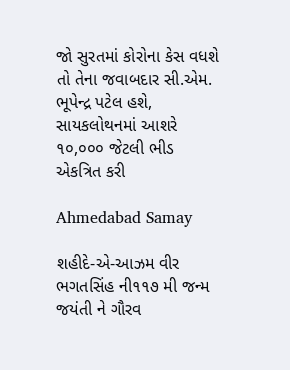જો સુરતમાં કોરોના કેસ વધશે તો તેના જવાબદાર સી.એમ. ભૂપેન્દ્ર પટેલ હશે, સાયકલોથનમાં આશરે ૧૦,૦૦૦ જેટલી ભીડ એકત્રિત કરી

Ahmedabad Samay

શહીદે-એ-આઝમ વીર ભગતસિંહ ની‌૧૧૭ મી જન્મ જયંતી ને ગૌરવ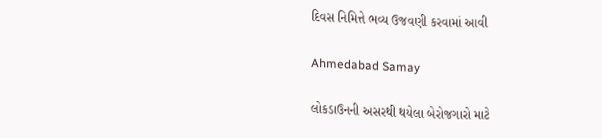દિવસ નિમિત્તે ભવ્ય ઉજવણી કરવામાં આવી

Ahmedabad Samay

લોકડાઉનની અસરથી થયેલા બેરોજગારો માટે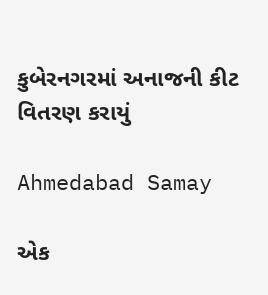કુબેરનગરમાં અનાજની કીટ વિતરણ કરાયું

Ahmedabad Samay

એક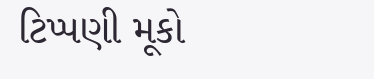ટિપ્પણી મૂકો